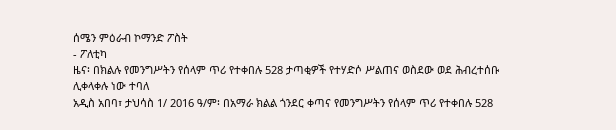ሰሜን ምዕራብ ኮማንድ ፖስት
- ፖለቲካ
ዜና፡ በክልሉ የመንግሥትን የሰላም ጥሪ የተቀበሉ 528 ታጣቂዎች የተሃድሶ ሥልጠና ወስደው ወደ ሕብረተሰቡ ሊቀላቀሉ ነው ተባለ
አዲስ አበባ፣ ታህሳስ 1/ 2016 ዓ/ም፡ በአማራ ክልል ጎንደር ቀጣና የመንግሥትን የሰላም ጥሪ የተቀበሉ 528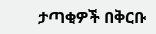ታጣቂዎች በቅርቡ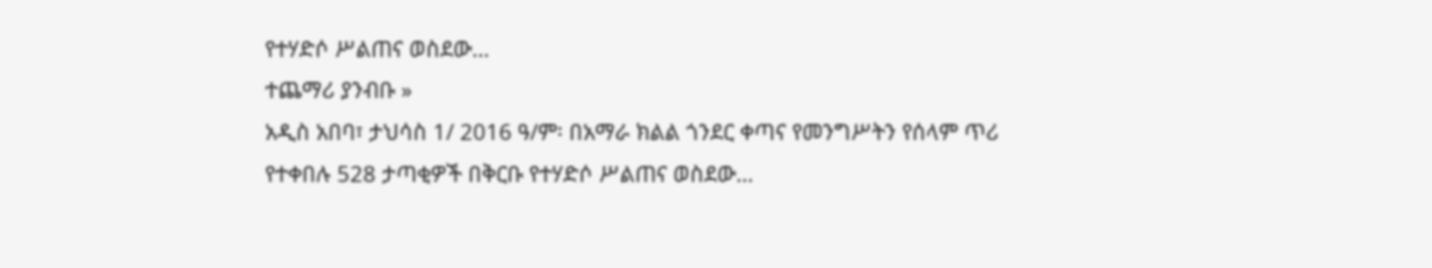የተሃድሶ ሥልጠና ወስደው…
ተጨማሪ ያንብቡ »
አዲስ አበባ፣ ታህሳስ 1/ 2016 ዓ/ም፡ በአማራ ክልል ጎንደር ቀጣና የመንግሥትን የሰላም ጥሪ የተቀበሉ 528 ታጣቂዎች በቅርቡ የተሃድሶ ሥልጠና ወስደው…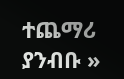ተጨማሪ ያንብቡ »